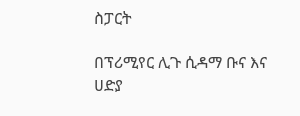ስፓርት

በፕሪሚየር ሊጉ ሲዳማ ቡና እና ሀድያ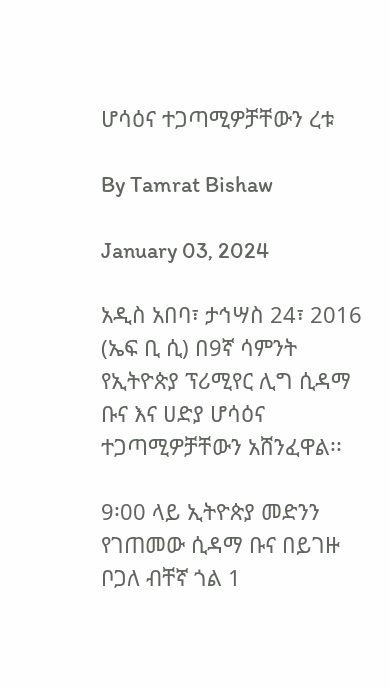ሆሳዕና ተጋጣሚዎቻቸውን ረቱ

By Tamrat Bishaw

January 03, 2024

አዲስ አበባ፣ ታኅሣስ 24፣ 2016 (ኤፍ ቢ ሲ) በ9ኛ ሳምንት የኢትዮጵያ ፕሪሚየር ሊግ ሲዳማ ቡና እና ሀድያ ሆሳዕና ተጋጣሚዎቻቸውን አሸንፈዋል፡፡

9፡00 ላይ ኢትዮጵያ መድንን የገጠመው ሲዳማ ቡና በይገዙ ቦጋለ ብቸኛ ጎል 1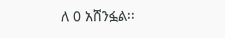ለ 0 አሸንፏል፡፡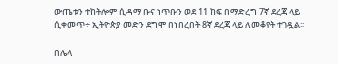ውጤቱን ተከትሎም ሲዳማ ቡና ነጥቡን ወደ 11 ከፍ በማድረግ 7ኛ ደረጃ ላይ ሲቀመጥ÷ ኢትዮጵያ መድን ደግሞ በነበረበት 8ኛ ደረጃ ላይ ለመቆየት ተገዷል፡፡

በሌላ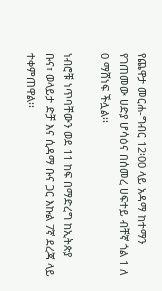የጨዋታ መርሐ-ግብር 12፡00 ላይ አዳማ ከተማን የገጠመው ሀድያ ሆሳዕና በሰመረ ሀፍተይ ብቸኛ ጎል 1 ለ 0 ማሸነፍ ችሏል፡፡

ነብሮቹ ነጥባቸውን ወደ 11 ከፍ በማድረግ ከኢትጵያ ቡና፣ ወላይታ ድቻ እና ሲዳማ ቡና ጋር እኩል 7ኛ ደረጃ ላይ ተቀምጠዋል፡፡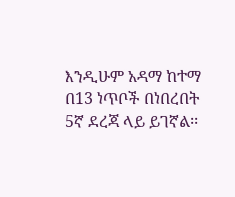እንዲሁም አዳማ ከተማ በ13 ነጥቦች በነበረበት 5ኛ ደረጃ ላይ ይገኛል፡፡